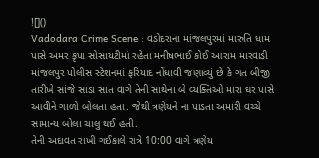![]()
Vadodara Crime Scene : વડોદરાના માંજલપુરમાં મારુતિ ધામ પાસે અમર કૃપા સોસાયટીમાં રહેતા મનીષભાઈ કોઈ આરામ મારવાડી માંજલપુર પોલીસ સ્ટેશનમાં ફરિયાદ નોંધાવી જણાવ્યું છે કે ગત બીજી તારીખે સાંજે સાડા સાત વાગે તેની સાથેના બે વ્યક્તિઓ મારા ઘર પાસે આવીને ગાળો બોલતા હતા. જેથી ત્રણેયને ના પાડતા અમારી વચ્ચે સામાન્ય બોલા ચાલુ થઈ હતી.
તેની અદાવત રાખી ગઈકાલે રાત્રે 10:00 વાગે ત્રણેય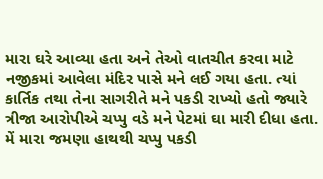મારા ઘરે આવ્યા હતા અને તેઓ વાતચીત કરવા માટે નજીકમાં આવેલા મંદિર પાસે મને લઈ ગયા હતા. ત્યાં કાર્તિક તથા તેના સાગરીતે મને પકડી રાખ્યો હતો જ્યારે ત્રીજા આરોપીએ ચપ્પુ વડે મને પેટમાં ઘા મારી દીધા હતા. મેં મારા જમણા હાથથી ચપ્પુ પકડી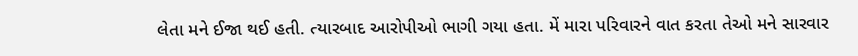લેતા મને ઈજા થઈ હતી. ત્યારબાદ આરોપીઓ ભાગી ગયા હતા. મેં મારા પરિવારને વાત કરતા તેઓ મને સારવાર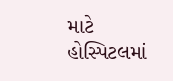માટે હોસ્પિટલમાં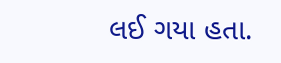લઈ ગયા હતા.